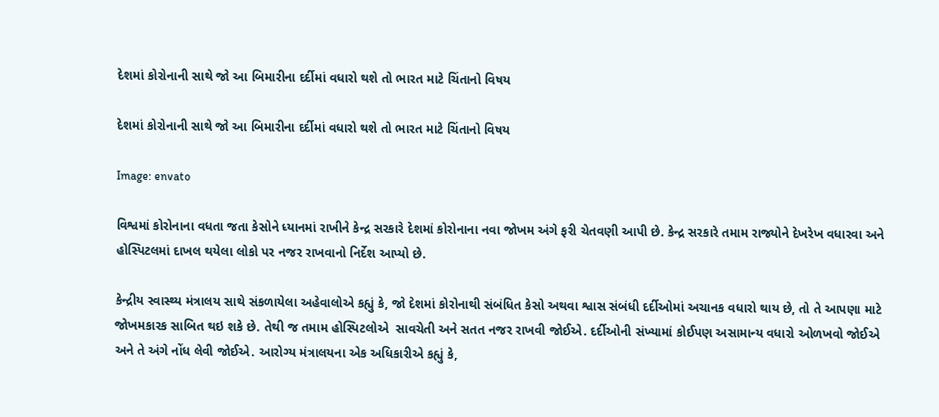દેશમાં કોરોનાની સાથે જો આ બિમારીના દર્દીમાં વધારો થશે તો ભારત માટે ચિંતાનો વિષય

દેશમાં કોરોનાની સાથે જો આ બિમારીના દર્દીમાં વધારો થશે તો ભારત માટે ચિંતાનો વિષય

Image: envato

વિશ્વમાં કોરોનાના વધતા જતા કેસોને ધ્યાનમાં રાખીને કેન્દ્ર સરકારે દેશમાં કોરોનાના નવા જોખમ અંગે ફરી ચેતવણી આપી છે. કેન્દ્ર સરકારે તમામ રાજ્યોને દેખરેખ વધારવા અને હોસ્પિટલમાં દાખલ થયેલા લોકો પર નજર રાખવાનો નિર્દેશ આપ્યો છે.

કેન્દ્રીય સ્વાસ્થ્ય મંત્રાલય સાથે સંકળાયેલા અહેવાલોએ કહ્યું કે, જો દેશમાં કોરોનાથી સંબંધિત કેસો અથવા શ્વાસ સંબંધી દર્દીઓમાં અચાનક વધારો થાય છે, તો તે આપણા માટે જોખમકારક સાબિત થઇ શકે છે. તેથી જ તમામ હોસ્પિટલોએ  સાવચેતી અને સતત નજર રાખવી જોઈએ. દર્દીઓની સંખ્યામાં કોઈપણ અસામાન્ય વધારો ઓળખવો જોઈએ અને તે અંગે નોંધ લેવી જોઈએ. આરોગ્ય મંત્રાલયના એક અધિકારીએ કહ્યું કે,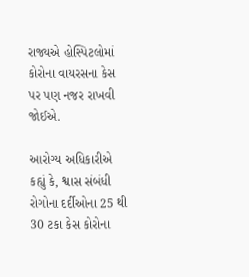રાજ્યએ હોસ્પિટલોમાં કોરોના વાયરસના કેસ પર પણ નજર રાખવી જોઈએ.

આરોગ્ય અધિકારીએ કહ્યું કે, શ્વાસ સંબંધી રોગોના દર્દીઓના 25 થી 30 ટકા કેસ કોરોના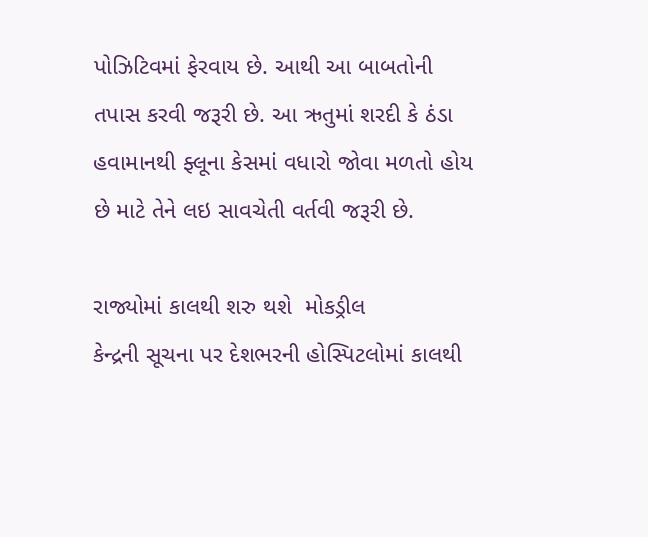પોઝિટિવમાં ફેરવાય છે. આથી આ બાબતોની તપાસ કરવી જરૂરી છે. આ ઋતુમાં શરદી કે ઠંડા હવામાનથી ફ્લૂના કેસમાં વધારો જોવા મળતો હોય છે માટે તેને લઇ સાવચેતી વર્તવી જરૂરી છે.

રાજ્યોમાં કાલથી શરુ થશે  મોકડ્રીલ
કેન્દ્રની સૂચના પર દેશભરની હોસ્પિટલોમાં કાલથી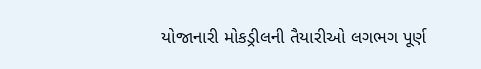યોજાનારી મોકડ્રીલની તૈયારીઓ લગભગ પૂર્ણ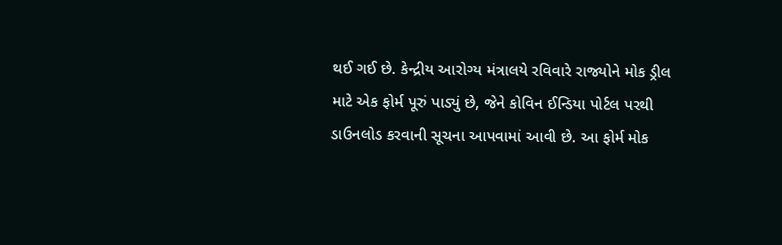થઈ ગઈ છે. કેન્દ્રીય આરોગ્ય મંત્રાલયે રવિવારે રાજ્યોને મોક ડ્રીલ માટે એક ફોર્મ પૂરું પાડ્યું છે, જેને કોવિન ઈન્ડિયા પોર્ટલ પરથી ડાઉનલોડ કરવાની સૂચના આપવામાં આવી છે. આ ફોર્મ મોક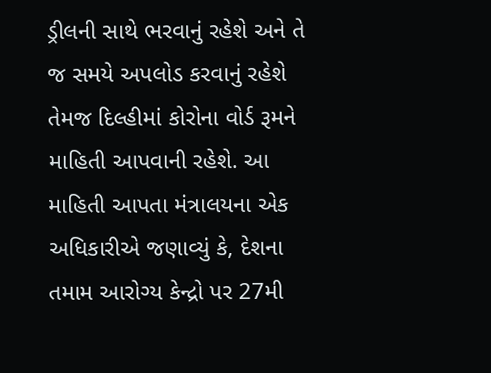ડ્રીલની સાથે ભરવાનું રહેશે અને તે જ સમયે અપલોડ કરવાનું રહેશે તેમજ દિલ્હીમાં કોરોના વોર્ડ રૂમને માહિતી આપવાની રહેશે. આ માહિતી આપતા મંત્રાલયના એક અધિકારીએ જણાવ્યું કે, દેશના તમામ આરોગ્ય કેન્દ્રો પર 27મી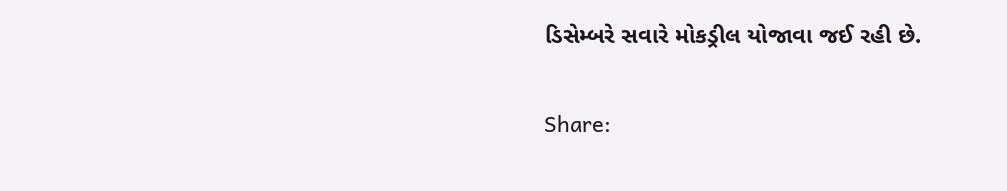ડિસેમ્બરે સવારે મોકડ્રીલ યોજાવા જઈ રહી છે.

Share: